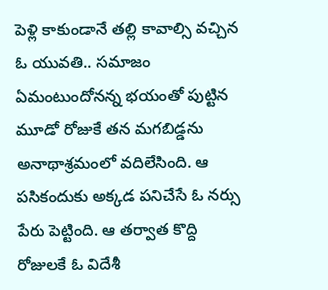పెళ్లి కాకుండానే తల్లి కావాల్సి వచ్చిన ఓ యువతి.. సమాజం ఏమంటుందోనన్న భయంతో పుట్టిన మూడో రోజుకే తన మగబిడ్డను అనాథాశ్రమంలో వదిలేసింది. ఆ పసికందుకు అక్కడ పనిచేసే ఓ నర్సు పేరు పెట్టింది. ఆ తర్వాత కొద్ది రోజులకే ఓ విదేశీ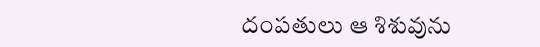దంపతులు ఆ శిశువును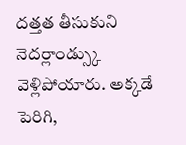దత్తత తీసుకుని నెదర్లాండ్స్కు వెళ్లిపోయారు. అక్కడే పెరిగి,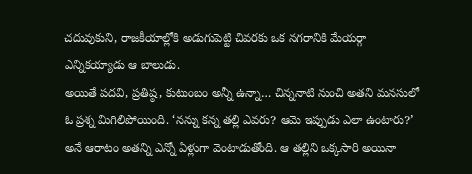చదువుకుని, రాజకీయాల్లోకి అడుగుపెట్టి చివరకు ఒక నగరానికి మేయర్గా ఎన్నికయ్యాడు ఆ బాలుడు.
అయితే పదవి, ప్రతిష్ఠ, కుటుంబం అన్నీ ఉన్నా… చిన్ననాటి నుంచి అతని మనసులో ఓ ప్రశ్న మిగిలిపోయింది. ‘నన్ను కన్న తల్లి ఎవరు? ఆమె ఇప్పుడు ఎలా ఉంటారు?’ అనే ఆరాటం అతన్ని ఎన్నో ఏళ్లుగా వెంటాడుతోంది. ఆ తల్లిని ఒక్కసారి అయినా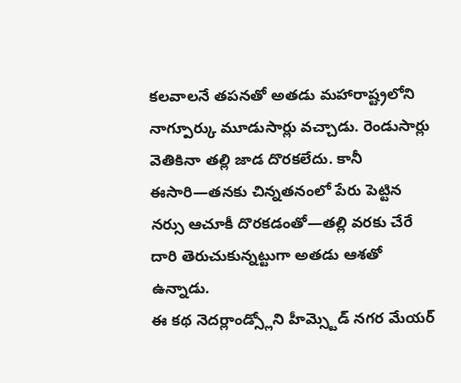కలవాలనే తపనతో అతడు మహారాష్ట్రలోని నాగ్పూర్కు మూడుసార్లు వచ్చాడు. రెండుసార్లు వెతికినా తల్లి జాడ దొరకలేదు. కానీ ఈసారి—తనకు చిన్నతనంలో పేరు పెట్టిన నర్సు ఆచూకీ దొరకడంతో—తల్లి వరకు చేరే దారి తెరుచుకున్నట్టుగా అతడు ఆశతో ఉన్నాడు.
ఈ కథ నెదర్లాండ్స్లోని హీమ్స్టెడ్ నగర మేయర్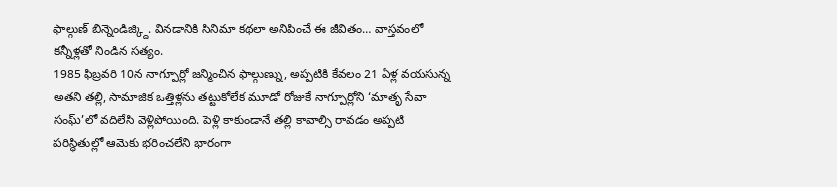ఫాల్గుణ్ బిన్నెండిజ్క్ది. వినడానికి సినిమా కథలా అనిపించే ఈ జీవితం… వాస్తవంలో కన్నీళ్లతో నిండిన సత్యం.
1985 ఫిబ్రవరి 10న నాగ్పూర్లో జన్మించిన ఫాల్గుణ్ను, అప్పటికి కేవలం 21 ఏళ్ల వయసున్న అతని తల్లి, సామాజిక ఒత్తిళ్లను తట్టుకోలేక మూడో రోజుకే నాగ్పూర్లోని ‘మాతృ సేవా సంఘ్’లో వదిలేసి వెళ్లిపోయింది. పెళ్లి కాకుండానే తల్లి కావాల్సి రావడం అప్పటి పరిస్థితుల్లో ఆమెకు భరించలేని భారంగా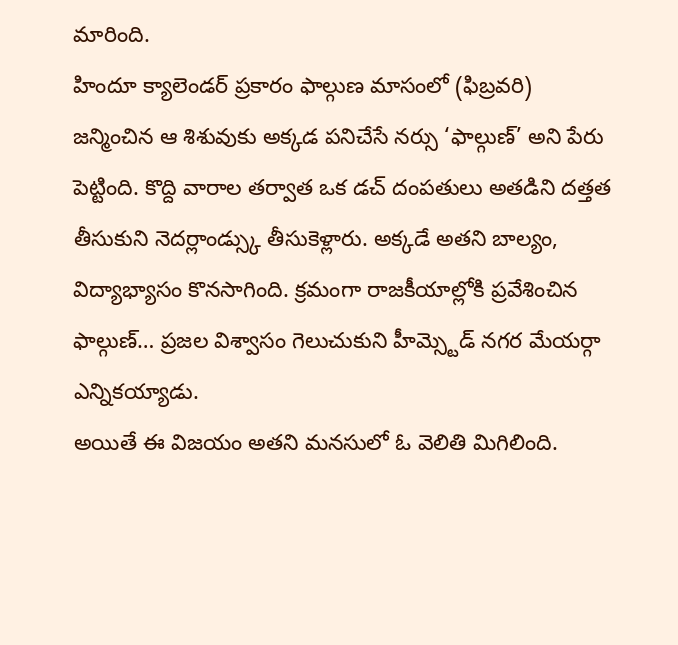మారింది.
హిందూ క్యాలెండర్ ప్రకారం ఫాల్గుణ మాసంలో (ఫిబ్రవరి) జన్మించిన ఆ శిశువుకు అక్కడ పనిచేసే నర్సు ‘ఫాల్గుణ్’ అని పేరు పెట్టింది. కొద్ది వారాల తర్వాత ఒక డచ్ దంపతులు అతడిని దత్తత తీసుకుని నెదర్లాండ్స్కు తీసుకెళ్లారు. అక్కడే అతని బాల్యం, విద్యాభ్యాసం కొనసాగింది. క్రమంగా రాజకీయాల్లోకి ప్రవేశించిన ఫాల్గుణ్… ప్రజల విశ్వాసం గెలుచుకుని హీమ్స్టెడ్ నగర మేయర్గా ఎన్నికయ్యాడు.
అయితే ఈ విజయం అతని మనసులో ఓ వెలితి మిగిలింది.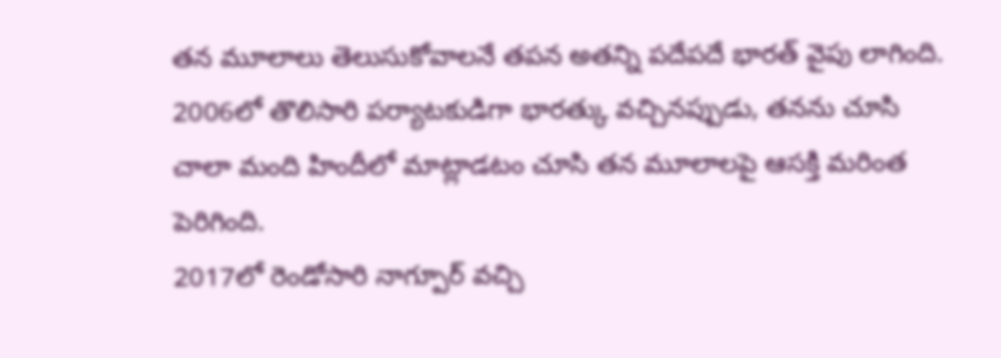తన మూలాలు తెలుసుకోవాలనే తపన అతన్ని పదేపదే భారత్ వైపు లాగింది. 2006లో తొలిసారి పర్యాటకుడిగా భారత్కు వచ్చినప్పుడు, తనను చూసి చాలా మంది హిందీలో మాట్లాడటం చూసి తన మూలాలపై ఆసక్తి మరింత పెరిగింది.
2017లో రెండోసారి నాగ్పూర్ వచ్చి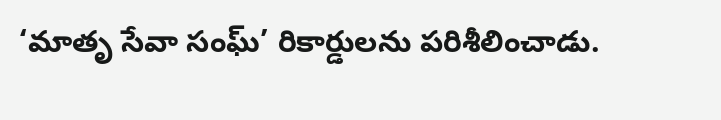‘మాతృ సేవా సంఘ్’ రికార్డులను పరిశీలించాడు.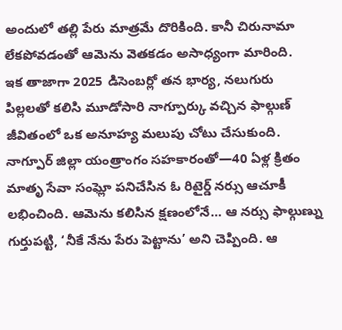అందులో తల్లి పేరు మాత్రమే దొరికింది. కానీ చిరునామా లేకపోవడంతో ఆమెను వెతకడం అసాధ్యంగా మారింది.
ఇక తాజాగా 2025 డిసెంబర్లో తన భార్య, నలుగురు పిల్లలతో కలిసి మూడోసారి నాగ్పూర్కు వచ్చిన ఫాల్గుణ్ జీవితంలో ఒక అనూహ్య మలుపు చోటు చేసుకుంది. నాగ్పూర్ జిల్లా యంత్రాంగం సహకారంతో—40 ఏళ్ల క్రితం మాతృ సేవా సంఘ్లో పనిచేసిన ఓ రిటైర్డ్ నర్సు ఆచూకీ లభించింది. ఆమెను కలిసిన క్షణంలోనే… ఆ నర్సు ఫాల్గుణ్ను గుర్తుపట్టి, ‘నీకే నేను పేరు పెట్టాను’ అని చెప్పింది. ఆ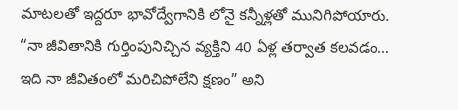మాటలతో ఇద్దరూ భావోద్వేగానికి లోనై కన్నీళ్లతో మునిగిపోయారు.
“నా జీవితానికి గుర్తింపునిచ్చిన వ్యక్తిని 40 ఏళ్ల తర్వాత కలవడం… ఇది నా జీవితంలో మరిచిపోలేని క్షణం” అని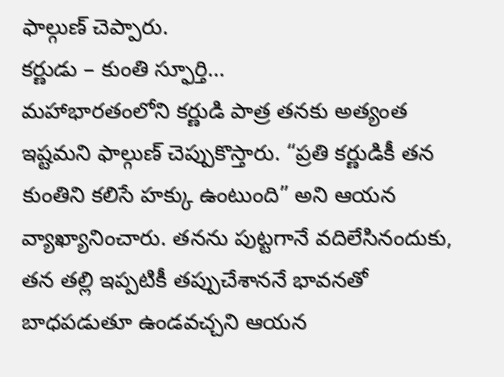ఫాల్గుణ్ చెప్పారు.
కర్ణుడు – కుంతి స్ఫూర్తి…
మహాభారతంలోని కర్ణుడి పాత్ర తనకు అత్యంత ఇష్టమని ఫాల్గుణ్ చెప్పుకొస్తారు. “ప్రతి కర్ణుడికీ తన కుంతిని కలిసే హక్కు ఉంటుంది” అని ఆయన వ్యాఖ్యానించారు. తనను పుట్టగానే వదిలేసినందుకు, తన తల్లి ఇప్పటికీ తప్పుచేశాననే భావనతో బాధపడుతూ ఉండవచ్చని ఆయన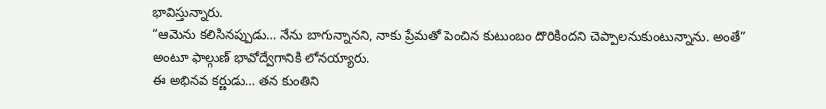భావిస్తున్నారు.
“ఆమెను కలిసినప్పుడు… నేను బాగున్నానని, నాకు ప్రేమతో పెంచిన కుటుంబం దొరికిందని చెప్పాలనుకుంటున్నాను. అంతే” అంటూ ఫాల్గుణ్ భావోద్వేగానికి లోనయ్యారు.
ఈ అభినవ కర్ణుడు… తన కుంతిని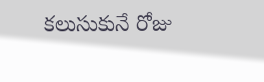కలుసుకునే రోజు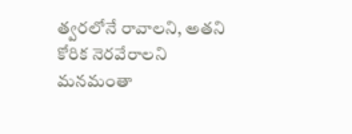త్వరలోనే రావాలని, అతని కోరిక నెరవేరాలని మనమంతా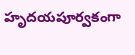హృదయపూర్వకంగా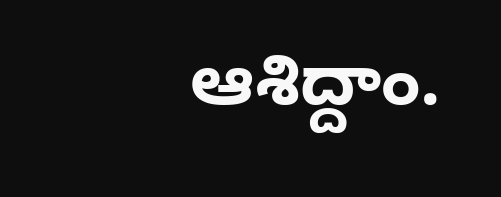ఆశిద్దాం.